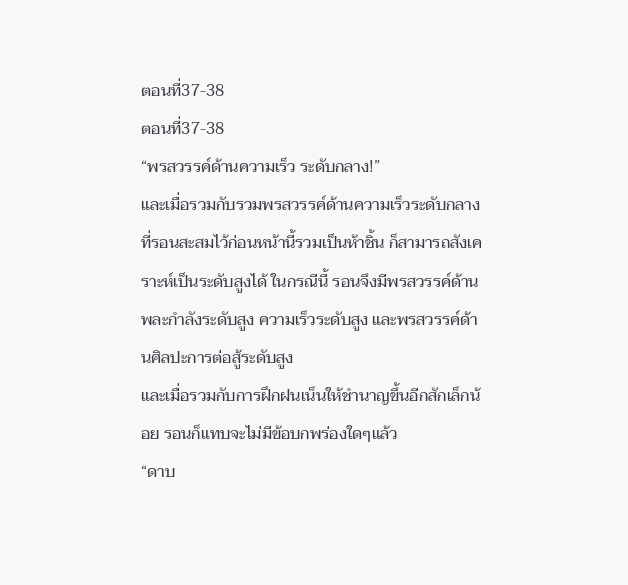ตอนที่37-38
ตอนที่37-38
“พรสวรรค์ด้านความเร็ว ระดับกลาง!”
และเมื่อรวมกับรวมพรสวรรค์ด้านความเร็วระดับกลางที่รอนสะสมไว้ก่อนหน้านี้รวมเป็นห้าชิ้น ก็สามารถสังเคราะห์เป็นระดับสูงได้ ในกรณีนี้ รอนจึงมีพรสวรรค์ด้านพละกำลังระดับสูง ความเร็วระดับสูง และพรสวรรค์ด้านศิลปะการต่อสู้ระดับสูง
และเมื่อรวมกับการฝึกฝนเน็นให้ชำนาญขึ้นอีกสักเล็กน้อย รอนก็แทบจะไม่มีข้อบกพร่องใดๆแล้ว
“ดาบ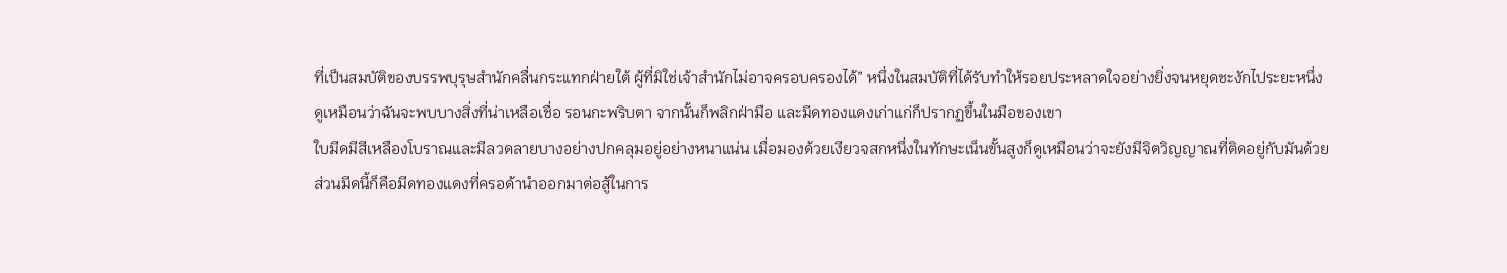ที่เป็นสมบัติของบรรพบุรุษสำนักคลื่นกระแทกฝ่ายใต้ ผู้ที่มิใช่เจ้าสำนักไม่อาจครอบครองได้” หนึ่งในสมบัติที่ได้รับทำให้รอยประหลาดใจอย่างยิ่งจนหยุดชะงักไประยะหนึ่ง
ดูเหมือนว่าฉันจะพบบางสิ่งที่น่าเหลือเชื่อ รอนกะพริบตา จากนั้นก็พลิกฝ่ามือ และมีดทองแดงเก่าแก่ก็ปรากฏขึ้นในมือของเขา
ใบมีดมีสีเหลืองโบราณและมีลวดลายบางอย่างปกคลุมอยู่อย่างหนาแน่น เมื่อมองด้วยเงียวจสกหนึ่งในทักษะเน็นขั้นสูงก็ดูเหมือนว่าจะยังมีจิตวิญญาณที่ติดอยู่กับมันด้วย
ส่วนมีดนี้ก็คือมีดทองแดงที่ครอด้านำออกมาต่อสู้ในการ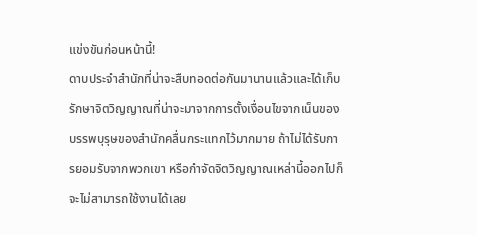แข่งขันก่อนหน้านี้!
ดาบประจำสำนักที่น่าจะสืบทอดต่อกันมานานแล้วและได้เก็บรักษาจิตวิญญาณที่น่าจะมาจากการตั้งเงื่อนไขจากเน็นของบรรพบุรุษของสำนักคลื่นกระแทกไว้มากมาย ถ้าไม่ได้รับการยอมรับจากพวกเขา หรือกำจัดจิตวิญญาณเหล่านี้ออกไปก็จะไม่สามารถใช้งานได้เลย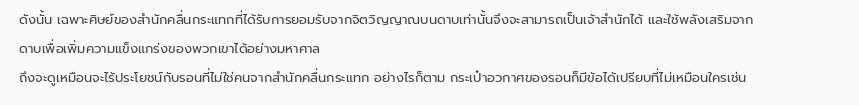ดังนั้น เฉพาะศิษย์ของสำนักคลื่นกระแทกที่ได้รับการยอมรับจากจิตวิญญาณบนดาบเท่านั้นจึงจะสามารถเป็นเจ้าสำนักได้ และใช้พลังเสริมจากดาบเพื่อเพิ่มความแข็งแกร่งของพวกเขาได้อย่างมหาศาล
ถึงจะดูเหมือนจะไร้ประโยชน์กับรอนที่ไม่ใช่คนจากสำนักคลื่นกระแทก อย่างไรก็ตาม กระเป๋าอวกาศของรอนก็มีข้อได้เปรียบที่ไม่เหมือนใครเช่น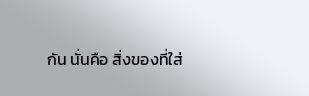กัน นั่นคือ สิ่งของที่ใส่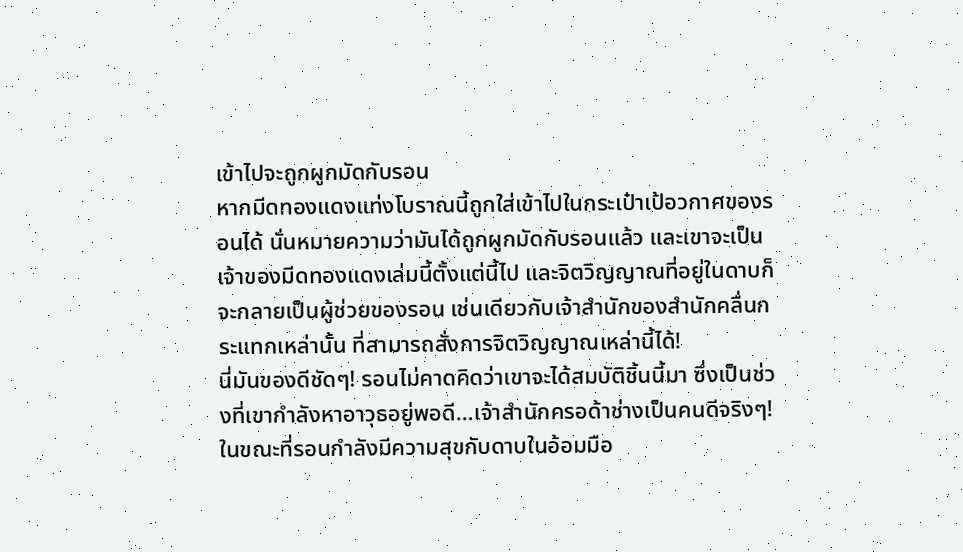เข้าไปจะถูกผูกมัดกับรอน
หากมีดทองแดงแท่งโบราณนี้ถูกใส่เข้าไปในกระเป๋าเป้อวกาศของรอนได้ นั่นหมายความว่ามันได้ถูกผูกมัดกับรอนแล้ว และเขาจะเป็นเจ้าของมีดทองแดงเล่มนี้ตั้งแต่นี้ไป และจิตวิญญาณที่อยู่ในดาบก็จะกลายเป็นผู้ช่วยของรอน เช่นเดียวกับเจ้าสำนักของสำนักคลื่นกระแทกเหล่านั้น ที่สามารถสั่งการจิตวิญญาณเหล่านี้ได้!
นี่มันของดีชัดๆ! รอนไม่คาดคิดว่าเขาจะได้สมบัติชิ้นนี้มา ซึ่งเป็นช่วงที่เขากำลังหาอาวุธอยู่พอดี…เจ้าสำนักครอด้าช่างเป็นคนดีจริงๆ!
ในขณะที่รอนกำลังมีความสุขกับดาบในอ้อมมือ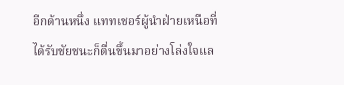อีกด้านหนึ่ง แททเชอร์ผู้นำฝ่ายเหนือที่ได้รับชัยชนะก็ตื่นขึ้นมาอย่างโล่งใจแล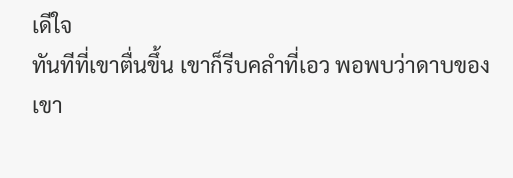เดีใจ
ทันทีที่เขาตื่นขึ้น เขาก็รีบคลำที่เอว พอพบว่าดาบของเขา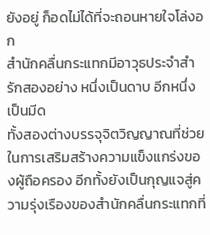ยังอยู่ ก็อดไม่ได้ที่จะถอนหายใจโล่งอก
สำนักคลื่นกระแทกมีอาวุธประจำสำรักสองอย่าง หนึ่งเป็นดาบ อีกหนึ่งเป็นมีด
ทั้งสองต่างบรรจุจิตวิญญาณที่ช่วยในการเสริมสร้างความแข็งแกร่งของผู้ถือครอง อีกทั้งยังเป็นกุญแจสู่ความรุ่งเรืองของสำนักคลื่นกระแทกที่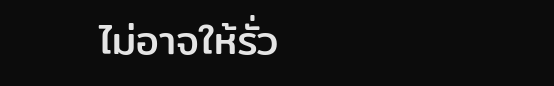ไม่อาจให้รั่ว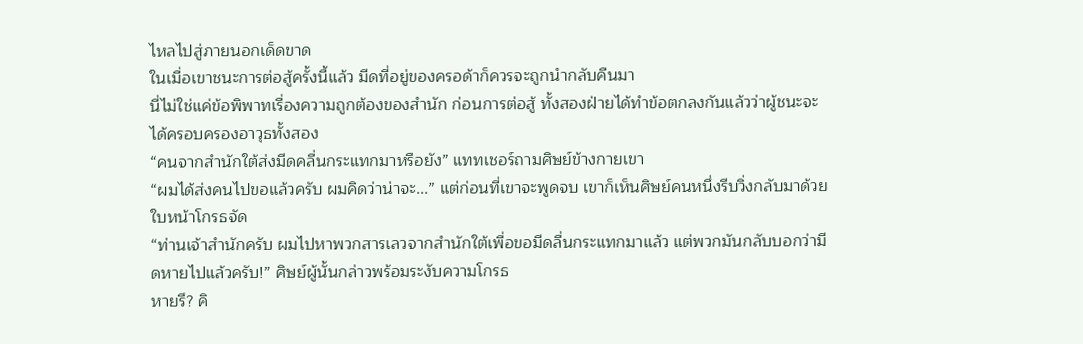ไหลไปสู่ภายนอกเด็ดขาด
ในเมื่อเขาชนะการต่อสู้ครั้งนี้แล้ว มีดที่อยู่ของครอด้าก็ควรจะถูกนำกลับคืนมา
นี่ไม่ใช่แค่ข้อพิพาทเรื่องความถูกต้องของสำนัก ก่อนการต่อสู้ ทั้งสองฝ่ายได้ทำข้อตกลงกันแล้วว่าผู้ชนะจะได้ครอบครองอาวุธทั้งสอง
“คนจากสำนักใต้ส่งมีดคลื่นกระแทกมาหรือยัง” แททเชอร์ถามศิษย์ข้างกายเขา
“ผมได้ส่งคนไปขอแล้วครับ ผมคิดว่าน่าจะ...” แต่ก่อนที่เขาจะพูดจบ เขาก็เห็นศิษย์คนหนึ่งรีบวิ่งกลับมาด้วยใบหน้าโกรธจัด
“ท่านเจ้าสำนักครับ ผมไปหาพวกสารเลวจากสำนักใต้เพื่อขอมีดลื่นกระแทกมาแล้ว แต่พวกมันกลับบอกว่ามีดหายไปแล้วครับ!” ศิษย์ผู้นั้นกล่าวพร้อมระงับความโกรธ
หายรึ? คิ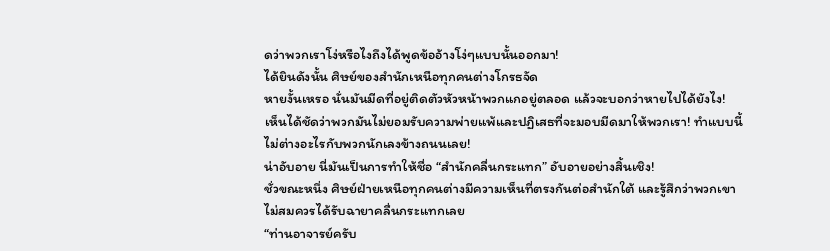ดว่าพวกเราโง่หรือไงถึงได้พูดข้ออ้างโง่ๆแบบนั้นออกมา!
ได้ยินดังนั้น ศิษย์ของสำนักเหนือทุกคนต่างโกรธจัด
หายงั้นเหรอ นั่นมันมีดที่อยู่ติดตัวหัวหน้าพวกแกอยู่ตลอด แล้วจะบอกว่าหายไปได้ยังไง!
เห็นได้ชัดว่าพวกมันไม่ยอมรับความพ่ายแพ้และปฏิเสธที่จะมอบมีดมาให้พวกเรา! ทำแบบนี้ไม่ต่างอะไรกับพวกนักเลงข้างถนนเลย!
น่าอับอาย นี่มันเป็นการทำให้ชื่อ “สำนักคลื่นกระแทก” อับอายอย่างสิ้นเชิง!
ชั่วขณะหนึ่ง ศิษย์ฝ่ายเหนือทุกคนต่างมีความเห็นที่ตรงกันต่อสำนักใต้ และรู้สึกว่าพวกเขาไม่สมควรได้รับฉายาคลื่นกระแทกเลย
“ท่านอาจารย์ครับ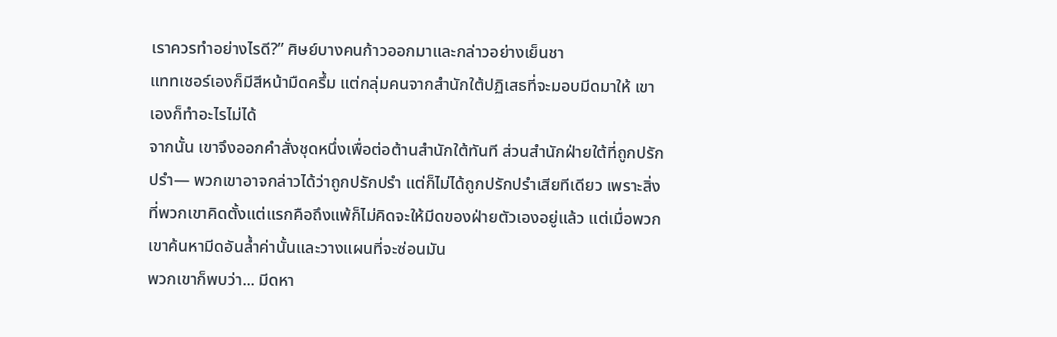เราควรทำอย่างไรดี?” ศิษย์บางคนก้าวออกมาและกล่าวอย่างเย็นชา
แททเชอร์เองก็มีสีหน้ามืดครึ้ม แต่กลุ่มคนจากสำนักใต้ปฏิเสธที่จะมอบมีดมาให้ เขาเองก็ทำอะไรไม่ได้
จากนั้น เขาจึงออกคำสั่งชุดหนึ่งเพื่อต่อต้านสำนักใต้ทันที ส่วนสำนักฝ่ายใต้ที่ถูกปรักปรำ— พวกเขาอาจกล่าวได้ว่าถูกปรักปรำ แต่ก็ไม่ได้ถูกปรักปรำเสียทีเดียว เพราะสิ่งที่พวกเขาคิดตั้งแต่แรกคือถึงแพ้ก็ไม่คิดจะให้มีดของฝ่ายตัวเองอยู่แล้ว แต่เมื่อพวกเขาค้นหามีดอันล้ำค่านั้นและวางแผนที่จะซ่อนมัน
พวกเขาก็พบว่า... มีดหา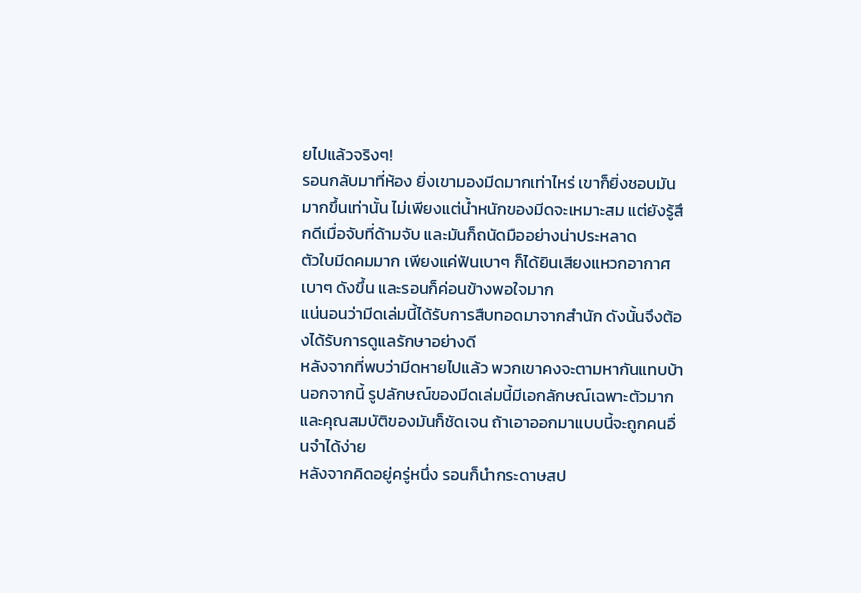ยไปแล้วจริงๆ!
รอนกลับมาที่ห้อง ยิ่งเขามองมีดมากเท่าไหร่ เขาก็ยิ่งชอบมันมากขึ้นเท่านั้น ไม่เพียงแต่น้ำหนักของมีดจะเหมาะสม แต่ยังรู้สึกดีเมื่อจับที่ด้ามจับ และมันก็ถนัดมืออย่างน่าประหลาด
ตัวใบมีดคมมาก เพียงแค่ฟันเบาๆ ก็ได้ยินเสียงแหวกอากาศเบาๆ ดังขึ้น และรอนก็ค่อนข้างพอใจมาก
แน่นอนว่ามีดเล่มนี้ได้รับการสืบทอดมาจากสำนัก ดังนั้นจึงต้องได้รับการดูแลรักษาอย่างดี
หลังจากที่พบว่ามีดหายไปแล้ว พวกเขาคงจะตามหากันแทบบ้า นอกจากนี้ รูปลักษณ์ของมีดเล่มนี้มีเอกลักษณ์เฉพาะตัวมาก และคุณสมบัติของมันก็ชัดเจน ถ้าเอาออกมาแบบนี้จะถูกคนอื่นจำได้ง่าย
หลังจากคิดอยู่ครู่หนึ่ง รอนก็นำกระดาษสป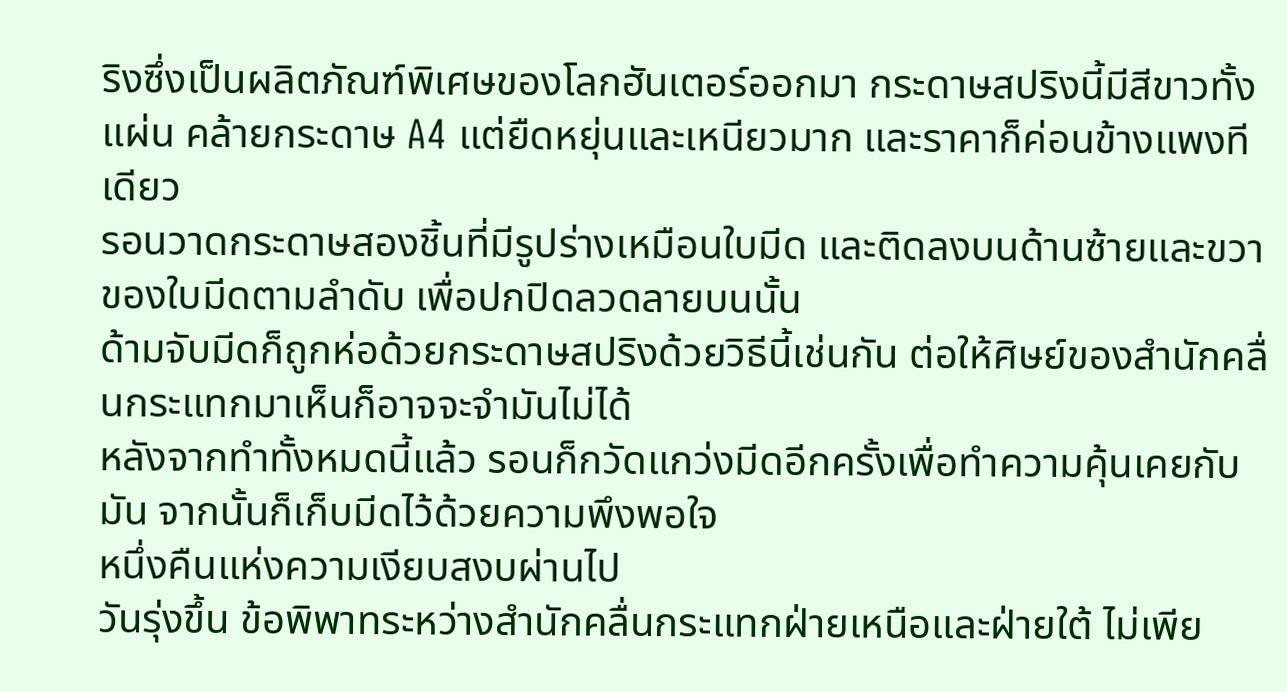ริงซึ่งเป็นผลิตภัณฑ์พิเศษของโลกฮันเตอร์ออกมา กระดาษสปริงนี้มีสีขาวทั้งแผ่น คล้ายกระดาษ A4 แต่ยืดหยุ่นและเหนียวมาก และราคาก็ค่อนข้างแพงทีเดียว
รอนวาดกระดาษสองชิ้นที่มีรูปร่างเหมือนใบมีด และติดลงบนด้านซ้ายและขวาของใบมีดตามลำดับ เพื่อปกปิดลวดลายบนนั้น
ด้ามจับมีดก็ถูกห่อด้วยกระดาษสปริงด้วยวิธีนี้เช่นกัน ต่อให้ศิษย์ของสำนักคลื่นกระแทกมาเห็นก็อาจจะจำมันไม่ได้
หลังจากทำทั้งหมดนี้แล้ว รอนก็กวัดแกว่งมีดอีกครั้งเพื่อทำความคุ้นเคยกับมัน จากนั้นก็เก็บมีดไว้ด้วยความพึงพอใจ
หนึ่งคืนแห่งความเงียบสงบผ่านไป
วันรุ่งขึ้น ข้อพิพาทระหว่างสำนักคลื่นกระแทกฝ่ายเหนือและฝ่ายใต้ ไม่เพีย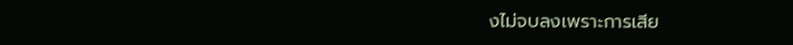งไม่จบลงเพราะการเสีย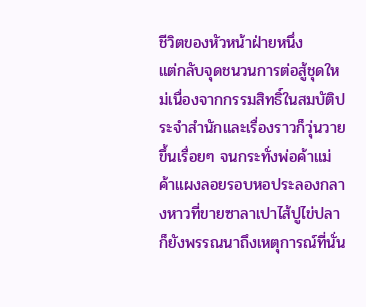ชีวิตของหัวหน้าฝ่ายหนึ่ง
แต่กลับจุดชนวนการต่อสู้ชุดใหม่เนื่องจากกรรมสิทธิ์ในสมบัติประจำสำนักและเรื่องราวก็วุ่นวายขึ้นเรื่อยๆ จนกระทั่งพ่อค้าแม่ค้าแผงลอยรอบหอประลองกลางหาวที่ขายซาลาเปาไส้ปูไข่ปลา ก็ยังพรรณนาถึงเหตุการณ์ที่นั่น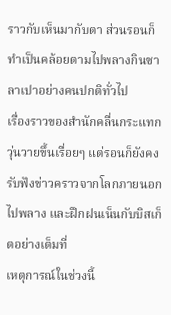ราวกับเห็นมากับตา ส่วนรอนก็ทำเป็นคล้อยตามไปพลางกินซาลาเปาอย่างคนปกติทั่วไป
เรื่องราวของสำนักคลื่นกระแทกวุ่นวายขึ้นเรื่อยๆ แต่รอนก็ยังคงรับฟังข่าวคราวจากโลกภายนอกไปพลาง และฝึกฝนเน็นกับบิสเก็ตอย่างเต็มที่
เหตุการณ์ในช่วงนี้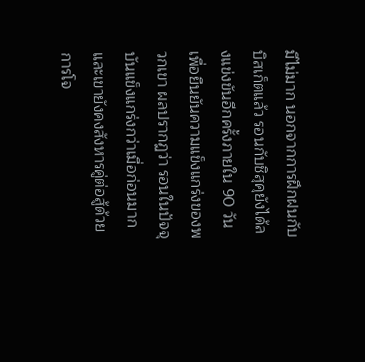มีไม่มาก นอกจากการฝึกฝนกับบิสเก็ตแล้ว รอนกับชิสุคุยังได้ลงแข่งขันอีกครั้งภายใน 90 วัน เพื่อยืนยันความแข็งแกร่งของพวกเขา ผลปรากฏว่า รอนในปัจจุบันแข็งแกร่งกว่าเมื่อก่อนมาก และเขายังคงสังหารคู่ต่อสู้ด้วยการโจ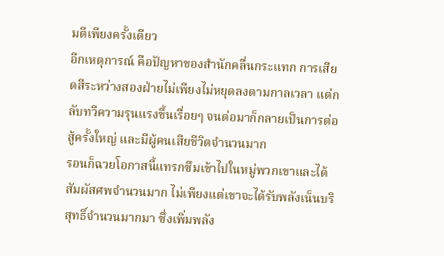มตีเพียงครั้งเดียว
อีกเหตุการณ์ คือปัญหาของสำนักคลื่นกระแทก การเสียดสีระหว่างสองฝ่ายไม่เพียงไม่หยุดลงตามกาลเวลา แต่กลับทวีความรุนแรงขึ้นเรื่อยๆ จนต่อมาก็กลายเป็นการต่อสู้ครั้งใหญ่ และมีผู้คนเสียชีวิตจำนวนมาก
รอนก็ฉวยโอกาสนี้แทรกซึมเข้าไปในหมู่พวกเขาและได้สัมผัสศพจำนวนมาก ไม่เพียงแต่เขาจะได้รับพลังเน็นบริสุทธิ์จำนวนมากมา ซึ่งเพิ่มพลัง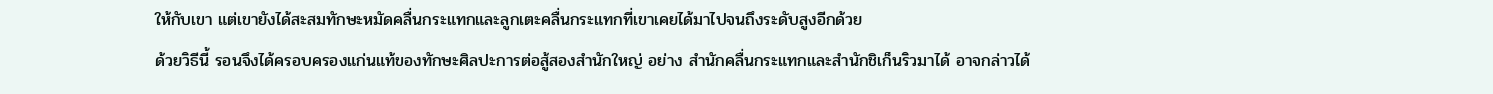ให้กับเขา แต่เขายังได้สะสมทักษะหมัดคลื่นกระแทกและลูกเตะคลื่นกระแทกที่เขาเคยได้มาไปจนถึงระดับสูงอีกด้วย
ด้วยวิธีนี้ รอนจึงได้ครอบครองแก่นแท้ของทักษะศิลปะการต่อสู้สองสำนักใหญ่ อย่าง สำนักคลื่นกระแทกและสำนักชิเก็นริวมาได้ อาจกล่าวได้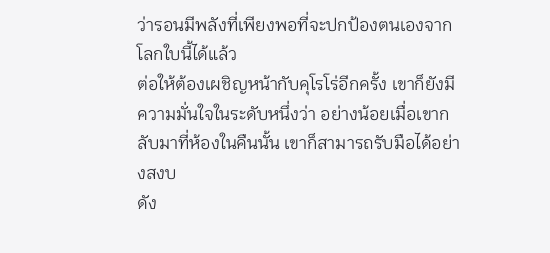ว่ารอนมีพลังที่เพียงพอที่จะปกป้องตนเองจากโลกใบนี้ได้แล้ว
ต่อให้ต้องเผชิญหน้ากับคุโรโร่อีกครั้ง เขาก็ยังมีความมั่นใจในระดับหนึ่งว่า อย่างน้อยเมื่อเขากลับมาที่ห้องในคืนนั้น เขาก็สามารถรับมือได้อย่างสงบ
ดัง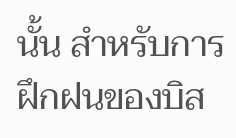นั้น สำหรับการฝึกฝนของบิส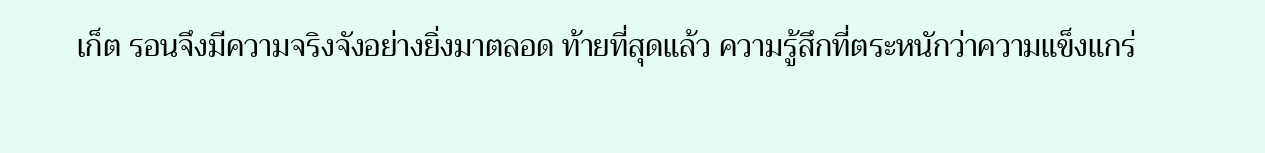เก็ต รอนจึงมีความจริงจังอย่างยิ่งมาตลอด ท้ายที่สุดแล้ว ความรู้สึกที่ตระหนักว่าความแข็งแกร่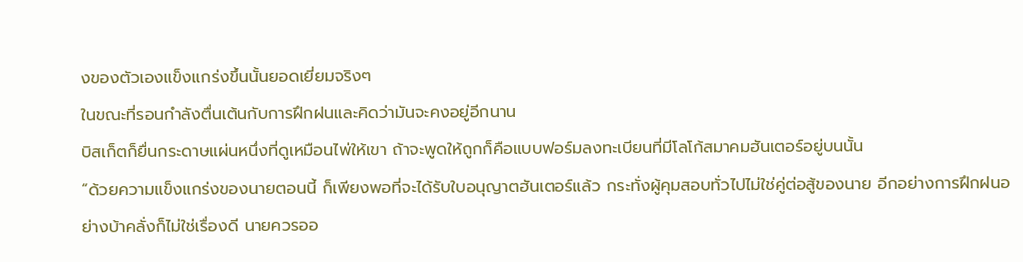งของตัวเองแข็งแกร่งขึ้นนั้นยอดเยี่ยมจริงๆ
ในขณะที่รอนกำลังตื่นเต้นกับการฝึกฝนและคิดว่ามันจะคงอยู่อีกนาน
บิสเก็ตก็ยื่นกระดาษแผ่นหนึ่งที่ดูเหมือนไพ่ให้เขา ถ้าจะพูดให้ถูกก็คือแบบฟอร์มลงทะเบียนที่มีโลโก้สมาคมฮันเตอร์อยู่บนนั้น
“ด้วยความแข็งแกร่งของนายตอนนี้ ก็เพียงพอที่จะได้รับใบอนุญาตฮันเตอร์แล้ว กระทั่งผู้คุมสอบทั่วไปไม่ใช่คู่ต่อสู้ของนาย อีกอย่างการฝึกฝนอย่างบ้าคลั่งก็ไม่ใช่เรื่องดี นายควรออ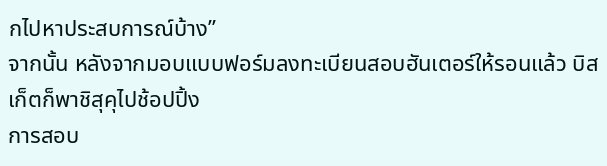กไปหาประสบการณ์บ้าง”
จากนั้น หลังจากมอบแบบฟอร์มลงทะเบียนสอบฮันเตอร์ให้รอนแล้ว บิสเก็ตก็พาชิสุคุไปช้อปปิ้ง
การสอบ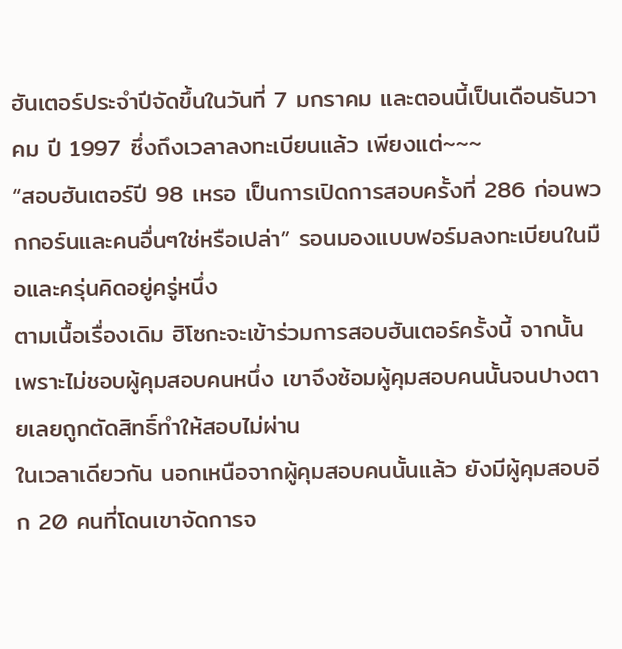ฮันเตอร์ประจำปีจัดขึ้นในวันที่ 7 มกราคม และตอนนี้เป็นเดือนธันวาคม ปี 1997 ซึ่งถึงเวลาลงทะเบียนแล้ว เพียงแต่~~~
“สอบฮันเตอร์ปี 98 เหรอ เป็นการเปิดการสอบครั้งที่ 286 ก่อนพวกกอร์นและคนอื่นๆใช่หรือเปล่า” รอนมองแบบฟอร์มลงทะเบียนในมือและครุ่นคิดอยู่ครู่หนึ่ง
ตามเนื้อเรื่องเดิม ฮิโซกะจะเข้าร่วมการสอบฮันเตอร์ครั้งนี้ จากนั้นเพราะไม่ชอบผู้คุมสอบคนหนึ่ง เขาจึงซ้อมผู้คุมสอบคนนั้นจนปางตายเลยถูกตัดสิทธิ์ทำให้สอบไม่ผ่าน
ในเวลาเดียวกัน นอกเหนือจากผู้คุมสอบคนนั้นแล้ว ยังมีผู้คุมสอบอีก 20 คนที่โดนเขาจัดการจ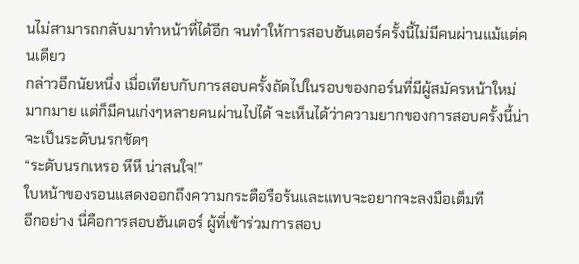นไม่สามารถกลับมาทำหน้าที่ได้อีก จนทำให้การสอบฮันเตอร์ครั้งนี้ไม่มีคนผ่านแม้แต่คนเดียว
กล่าวอีกนัยหนึ่ง เมื่อเทียบกับการสอบครั้งถัดไปในรอบของกอร์นที่มีผู้สมัครหน้าใหม่มากมาย แต่ก็มีคนเก่งๆหลายคนผ่านไปได้ จะเห็นได้ว่าความยากของการสอบครั้งนี้น่าจะเป็นระดับนรกชัดๆ
“ระดับนรกเหรอ หึหึ น่าสนใจ!”
ใบหน้าของรอนแสดงออกถึงความกระตือรือร้นและแทบจะอยากจะลงมือเต็มที
อีกอย่าง นี่คือการสอบฮันเตอร์ ผู้ที่เข้าร่วมการสอบ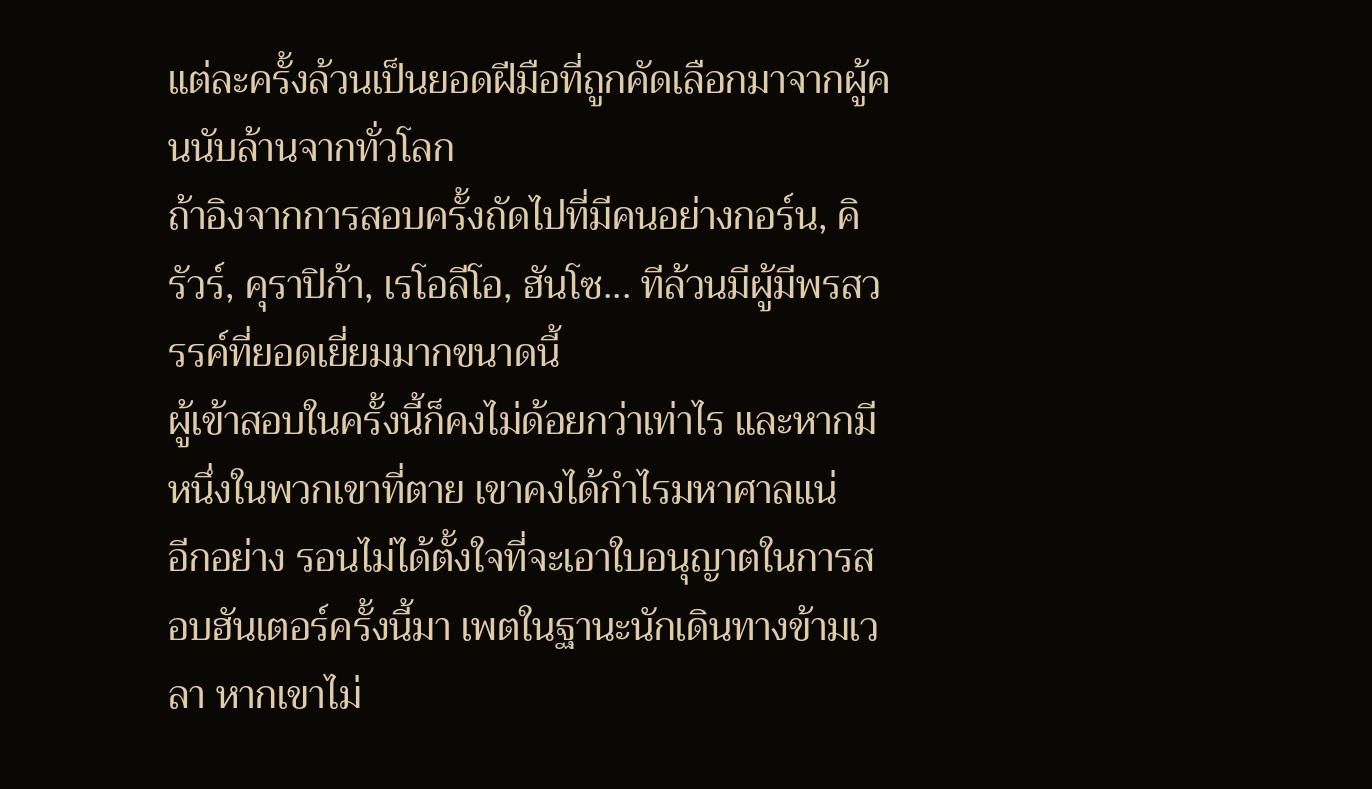แต่ละครั้งล้วนเป็นยอดฝีมือที่ถูกคัดเลือกมาจากผู้คนนับล้านจากทั่วโลก
ถ้าอิงจากการสอบครั้งถัดไปที่มีคนอย่างกอร์น, คิรัวร์, คุราปิก้า, เรโอลีโอ, ฮันโซ... ทีล้วนมีผู้มีพรสวรรค์ที่ยอดเยี่ยมมากขนาดนี้
ผู้เข้าสอบในครั้งนี้ก็คงไม่ด้อยกว่าเท่าไร และหากมีหนึ่งในพวกเขาที่ตาย เขาคงได้กำไรมหาศาลแน่
อีกอย่าง รอนไม่ได้ตั้งใจที่จะเอาใบอนุญาตในการสอบฮันเตอร์ครั้งนี้มา เพตในฐานะนักเดินทางข้ามเวลา หากเขาไม่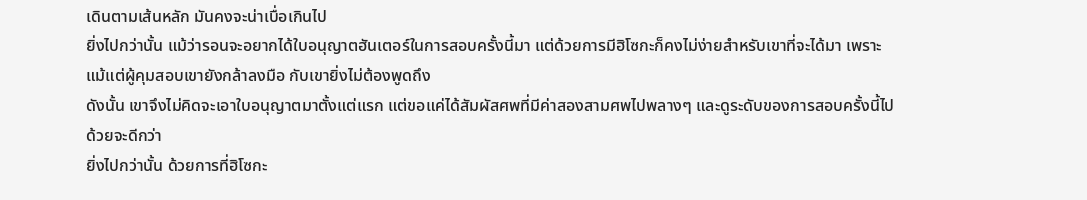เดินตามเส้นหลัก มันคงจะน่าเบื่อเกินไป
ยิ่งไปกว่านั้น แม้ว่ารอนจะอยากได้ใบอนุญาตฮันเตอร์ในการสอบครั้งนี้มา แต่ด้วยการมีฮิโซกะก็คงไม่ง่ายสำหรับเขาที่จะได้มา เพราะแม้แต่ผู้คุมสอบเขายังกล้าลงมือ กับเขายิ่งไม่ต้องพูดถึง
ดังนั้น เขาจึงไม่คิดจะเอาใบอนุญาตมาตั้งแต่แรก แต่ขอแค่ได้สัมผัสศพที่มีค่าสองสามศพไปพลางๆ และดูระดับของการสอบครั้งนี้ไปด้วยจะดีกว่า
ยิ่งไปกว่านั้น ด้วยการที่ฮิโซกะ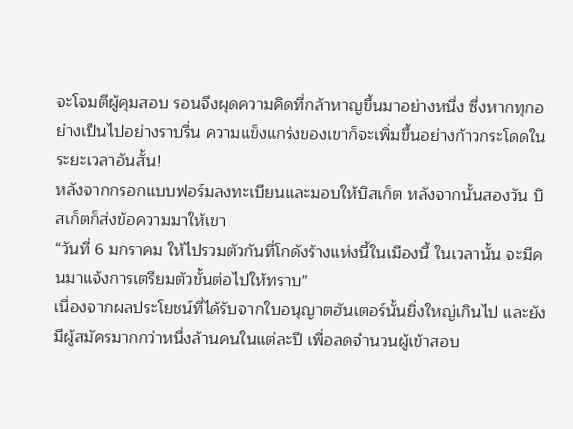จะโจมตีผู้คุมสอบ รอนจึงผุดความคิดที่กล้าหาญขึ้นมาอย่างหนึ่ง ซึ่งหากทุกอย่างเป็นไปอย่างราบรื่น ความแข็งแกร่งของเขาก็จะเพิ่มขึ้นอย่างก้าวกระโดดในระยะเวลาอันสั้น!
หลังจากกรอกแบบฟอร์มลงทะเบียนและมอบให้บิสเก็ต หลังจากนั้นสองวัน บิสเก็ตก็ส่งข้อความมาให้เขา
“วันที่ 6 มกราคม ให้ไปรวมตัวกันที่โกดังร้างแห่งนี้ในเมืองนี้ ในเวลานั้น จะมีคนมาแจ้งการเตรียมตัวขั้นต่อไปให้ทราบ”
เนื่องจากผลประโยชน์ที่ได้รับจากใบอนุญาตฮันเตอร์นั้นยิ่งใหญ่เกินไป และยังมีผู้สมัครมากกว่าหนึ่งล้านคนในแต่ละปี เพื่อลดจำนวนผู้เข้าสอบ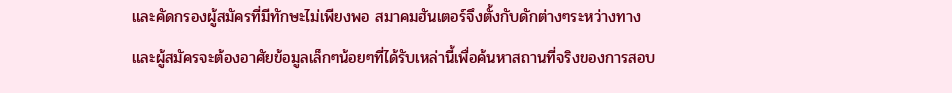และคัดกรองผู้สมัครที่มีทักษะไม่เพียงพอ สมาคมฮันเตอร์จึงตั้งกับดักต่างๆระหว่างทาง
และผู้สมัครจะต้องอาศัยข้อมูลเล็กๆน้อยๆที่ได้รับเหล่านี้เพื่อค้นหาสถานที่จริงของการสอบ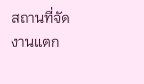สถานที่จัดงานแตก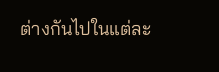ต่างกันไปในแต่ละ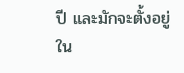ปี และมักจะตั้งอยู่ใน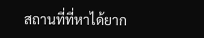สถานที่ที่หาได้ยาก